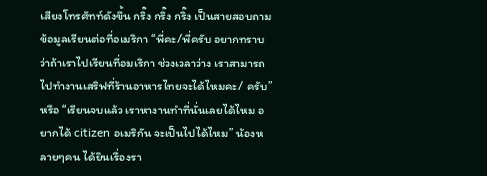เสียงโทรศัทท์ดังขึ้น กริ๊ง กริ๊ง กริ๊ง เป็นสายสอบถามข้อมูลเรียนต่อที่อเมริกา “พี่คะ/พี่ครับ อยากทราบว่าถ้าเราไปเรียนที่อมเริกา ช่วงเวลาว่าง เราสามารถไปทำงานเสริฟที่ร้านอาหารไทยจะได้ไหมคะ/ ครับ” หรือ “เรียนจบแล้ว เราหางานทำที่นั่นเลยได้ไหม อยากได้ citizen อเมริกัน จะเป็นไปได้ไหม” น้องหลายๆคน ได้ยินเรื่องรา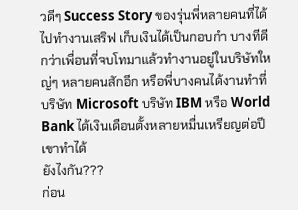วดีๆ Success Story ของรุ่นพี่หลายคนที่ได้ไปทำงานเสริฟ เก็บเงินได้เป็นกอบกำ บางทีดีกว่าเพื่อนที่จบโทมาแล้วทำงานอยู่ในบริษัทใหญ่ๆ หลายคนสักอีก หรือพี่บางคนได้งานทำที่บริษัท Microsoft บริษัท IBM หรือ World Bank ได้เงินเดือนตั้งหลายหมื่นเหรียญต่อปี เขาทำได้
ยังไงกัน???
ก่อน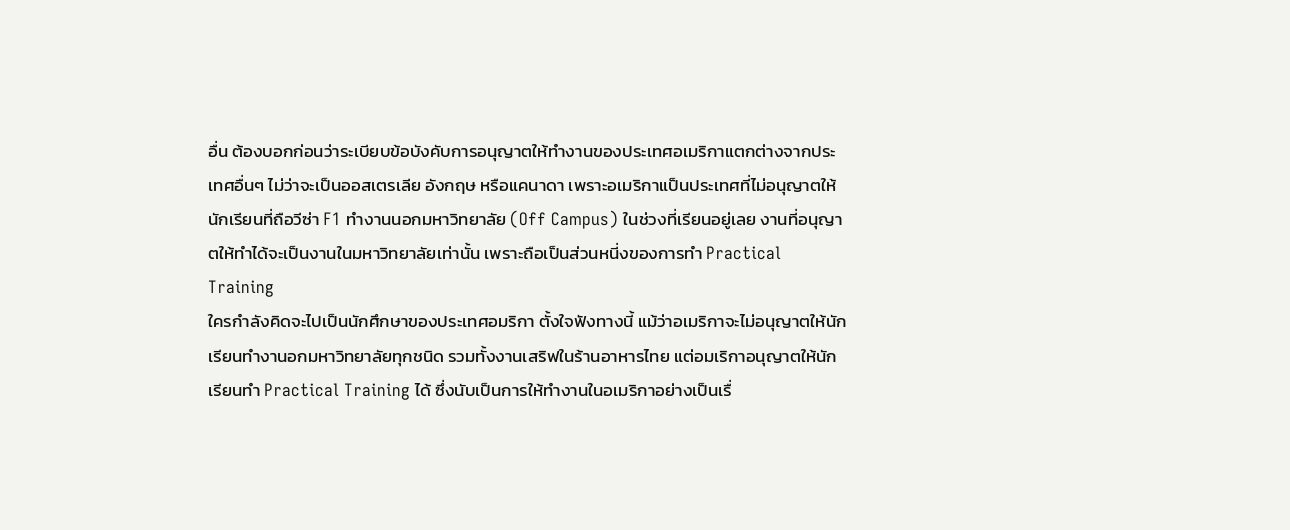อื่น ต้องบอกก่อนว่าระเบียบข้อบังคับการอนุญาตให้ทำงานของประเทศอเมริกาแตกต่างจากประเทศอื่นๆ ไม่ว่าจะเป็นออสเตรเลีย อังกฤษ หรือแคนาดา เพราะอเมริกาแป็นประเทศที่ไม่อนุญาตให้นักเรียนที่ถือวีซ่า F1 ทำงานนอกมหาวิทยาลัย (Off Campus) ในช่วงที่เรียนอยู่เลย งานที่อนุญาตให้ทำได้จะเป็นงานในมหาวิทยาลัยเท่านั้น เพราะถือเป็นส่วนหนี่งของการทำ Practical Training
ใครกำลังคิดจะไปเป็นนักศึกษาของประเทศอมริกา ตั้งใจฟังทางนี้ แม้ว่าอเมริกาจะไม่อนุญาตให้นักเรียนทำงานอกมหาวิทยาลัยทุกชนิด รวมทั้งงานเสริฟในร้านอาหารไทย แต่อมเริกาอนุญาตให้นักเรียนทำ Practical Training ได้ ซึ่งนับเป็นการให้ทำงานในอเมริกาอย่างเป็นเรื่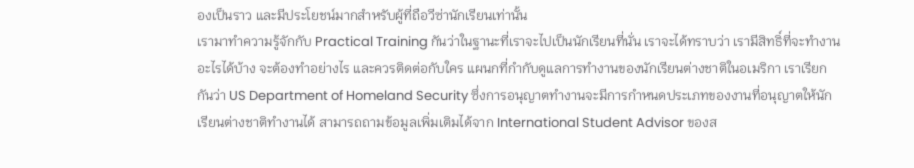องเป็นราว และมีประโยชน์มากสำหรับผู้ที่ถือวีซ่านักเรียนเท่านั้น
เรามาทำความรู้จักกับ Practical Training กันว่าในฐานะที่เราจะไปเป็นนักเรียนที่นั่น เราจะได้ทราบว่า เรามีสิทธิ์ที่จะทำงานอะไรได้บ้าง จะต้องทำอย่างไร และควรติดต่อกับใคร แผนกที่กำกับดูแลการทำงานของนักเรียนต่างชาติในอเมริกา เราเรียกกันว่า US Department of Homeland Security ซึ่งการอนุญาตทำงานจะมีการกำหนดประเภทของงานที่อนุญาตให้นักเรียนต่างชาติทำงานได้ สามารถถามข้อมูลเพิ่มเติมได้จาก International Student Advisor ของส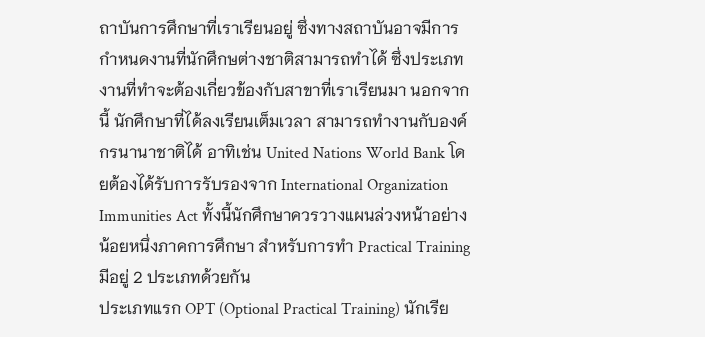ถาบันการศึกษาที่เราเรียนอยู่ ซึ่งทางสถาบันอาจมีการกำหนดงานที่นักศึกษต่างชาติสามารถทำได้ ซึ่งประเภทงานที่ทำจะต้องเกี่ยวข้องกับสาขาที่เราเรียนมา นอกจากนี้ นักศึกษาที่ได้ลงเรียนเต็มเวลา สามารถทำงานกับองค์กรนานาชาติได้ อาทิเช่น United Nations World Bank โดยต้องได้รับการรับรองจาก International Organization Immunities Act ทั้งนี้นักศึกษาควรวางแผนล่วงหน้าอย่างน้อยหนึ่งภาคการศึกษา สำหรับการทำ Practical Training มีอยู่ 2 ประเภทด้วยกัน
ประเภทแรก OPT (Optional Practical Training) นักเรีย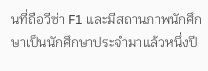นที่ถือวีซ่า F1 และมีสถานภาพนักศึกษาเป็นนักศึกษาประจำมาแล้วหนึ่งปี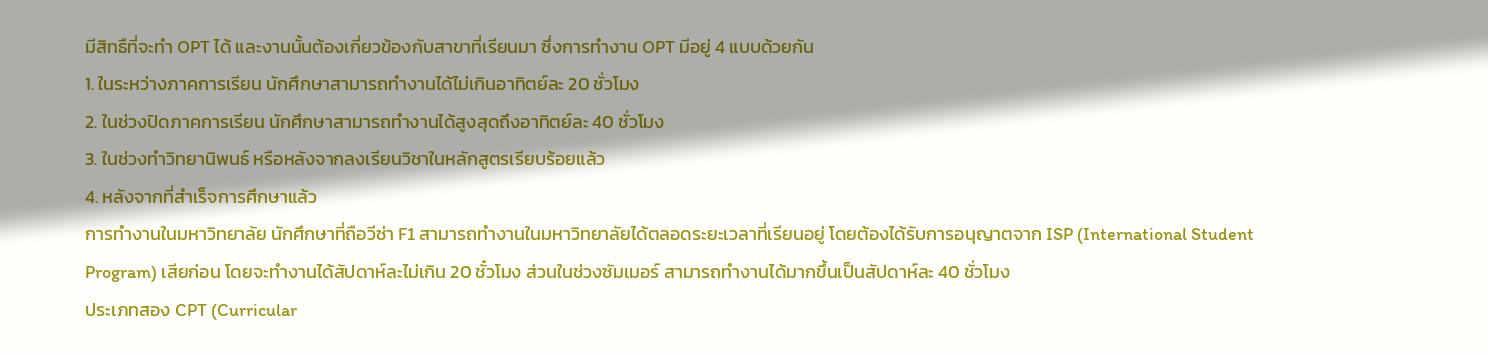มีสิทธืที่จะทำ OPT ได้ และงานนั้นต้องเกี่ยวข้องกับสาขาที่เรียนมา ซึ่งการทำงาน OPT มีอยู่ 4 แบบด้วยกัน
1. ในระหว่างภาคการเรียน นักศึกษาสามารถทำงานได้ไม่เกินอาทิตย์ละ 20 ชั่วโมง
2. ในช่วงปิดภาคการเรียน นักศึกษาสามารถทำงานได้สูงสุดถึงอาทิตย์ละ 40 ชั่วโมง
3. ในช่วงทำวิทยานิพนธ์ หรือหลังจากลงเรียนวิชาในหลักสูตรเรียบร้อยแล้ว
4. หลังจากที่สำเร็จการศึกษาแล้ว
การทำงานในมหาวิทยาลัย นักศึกษาที่ถือวีซ่า F1 สามารถทำงานในมหาวิทยาลัยได้ตลอดระยะเวลาที่เรียนอยู่ โดยต้องได้รับการอนุญาตจาก ISP (International Student Program) เสียก่อน โดยจะทำงานได้สัปดาห์ละไม่เกิน 20 ชั๋วโมง ส่วนในช่วงซัมเมอร์ สามารถทำงานได้มากขึ้นเป็นสัปดาห์ละ 40 ชั่วโมง
ประเภทสอง CPT (Curricular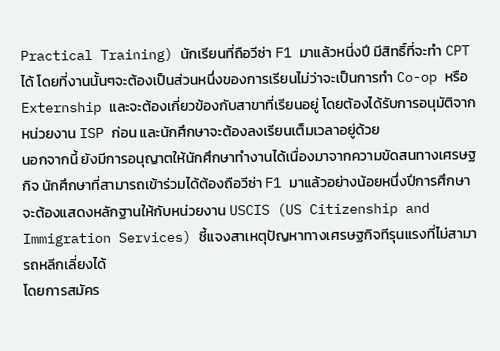Practical Training) นักเรียนที่ถือวีซ่า F1 มาแล้วหนี่งปี มีสิทธิ์ที่จะทำ CPT ได้ โดยที่งานนั้นๆจะต้องเป็นส่วนหนึ่งของการเรียนไม่ว่าจะเป็นการทำ Co-op หรือ Externship และจะต้องเกี่ยวข้องกับสาขาที่เรียนอยู่ โดยต้องได้รับการอนุมัติจากหน่วยงาน ISP ก่อน และนักศึกษาจะต้องลงเรียนเต็มเวลาอยู่ด้วย
นอกจากนี้ ยังมีการอนุญาตให้นักศึกษาทำงานได้เนื่องมาจากความขัดสนทางเศรษฐกิจ นักศึกษาที่สามารถเข้าร่วมได้ต้องถือวีซ่า F1 มาแล้วอย่างน้อยหนึ่งปีการศึกษา จะต้องแสดงหลักฐานให้กับหน่วยงาน USCIS (US Citizenship and Immigration Services) ชี้แจงสาเหตุปัญหาทางเศรษฐกิจทีรุนแรงที่ไม่สามารถหลีกเลี่ยงได้
โดยการสมัคร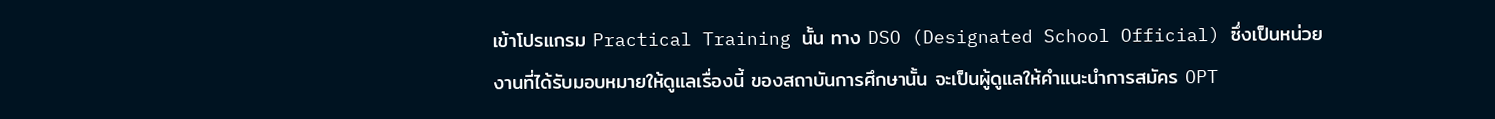เข้าโปรแกรม Practical Training นั้น ทาง DSO (Designated School Official) ซึ่งเป็นหน่วยงานที่ได้รับมอบหมายให้ดูแลเรื่องนี้ ของสถาบันการศึกษานั้น จะเป็นผู้ดูแลให้คำแนะนำการสมัคร OPT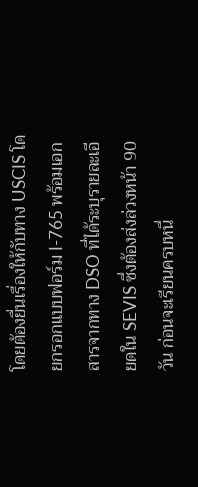โดยต้องยื่นเรื่องให้กับทาง USCIS โดยกรอกแบบฟอร์ม I-765 พร้อมเอกสารจากทาง DSO ที่ได้ระบุรายละเอียดใน SEVIS ซึ่งต้องส่งล่วงหน้า 90 วัน ก่อนจะเรียนครบหนึ่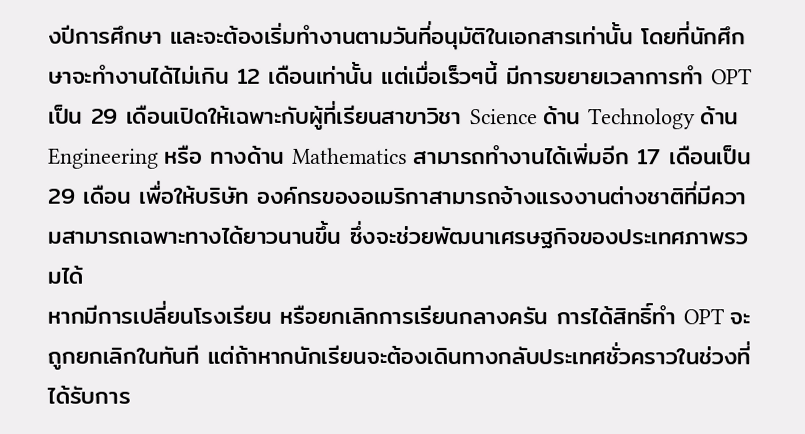งปีการศึกษา และจะต้องเริ่มทำงานตามวันที่อนุมัติในเอกสารเท่านั้น โดยที่นักศึกษาจะทำงานได้ไม่เกิน 12 เดือนเท่านั้น แต่เมื่อเร็วๆนี้ มีการขยายเวลาการทำ OPT เป็น 29 เดือนเปิดให้เฉพาะกับผู้ที่เรียนสาขาวิชา Science ด้าน Technology ด้าน Engineering หรือ ทางด้าน Mathematics สามารถทำงานได้เพิ่มอีก 17 เดือนเป็น 29 เดือน เพื่อให้บริษัท องค์กรของอเมริกาสามารถจ้างแรงงานต่างชาติที่มีความสามารถเฉพาะทางได้ยาวนานขึ้น ซึ่งจะช่วยพัฒนาเศรษฐกิจของประเทศภาพรวมได้
หากมีการเปลี่ยนโรงเรียน หรือยกเลิกการเรียนกลางครัน การได้สิทธิ์ทำ OPT จะถูกยกเลิกในทันที แต่ถ้าหากนักเรียนจะต้องเดินทางกลับประเทศชั่วคราวในช่วงที่ได้รับการ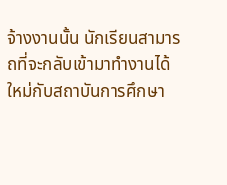จ้างงานนั้น นักเรียนสามารถที่จะกลับเข้ามาทำงานได้ใหม่กับสถาบันการศึกษา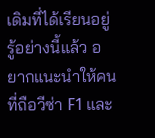เดิมที่ได้เรียนอยู่
รู้อย่างนี้แล้ว อยากแนะนำให้คนที่ถือวีซ่า F1 และ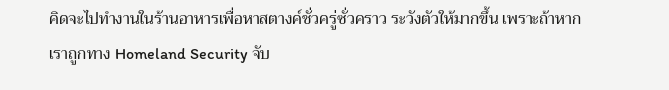คิดจะไปทำงานในร้านอาหารเพื่อหาสตางค์ชั่วครู่ซั่วคราว ระวังตัวให้มากขึ้น เพราะถ้าหากเราถูกทาง Homeland Security จับ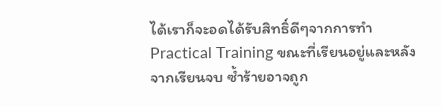ได้เราก็จะอดได้รับสิทธิ์ดีๆจากการทำ Practical Training ขณะที่เรียนอยู่และหลังจากเรียนจบ ซ้ำร้ายอาจถูก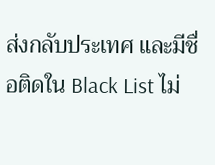ส่งกลับประเทศ และมีชื่อติดใน Black List ไม่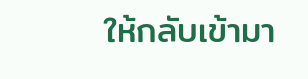ให้กลับเข้ามา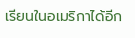เรียนในอเมริกาได้อีก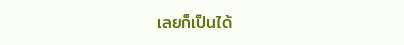เลยก็เป็นได้